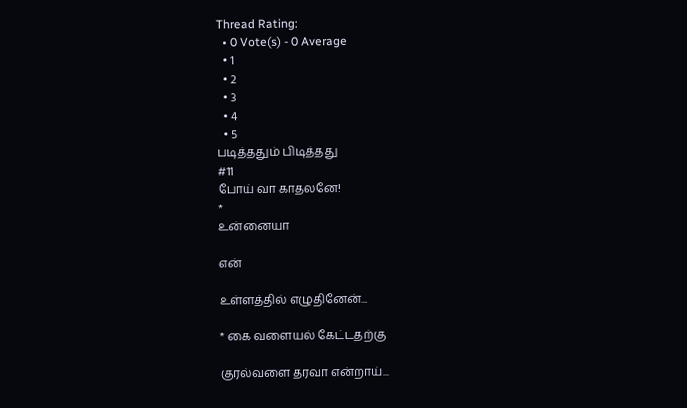Thread Rating:
  • 0 Vote(s) - 0 Average
  • 1
  • 2
  • 3
  • 4
  • 5
படித்ததும் பிடித்தது
#11
போய் வா காதலனே!
*
உன்னையா

என்

உள்ளத்தில் எழுதினேன்...

* கை வளையல் கேட்டதற்கு

குரல்வளை தரவா என்றாய்...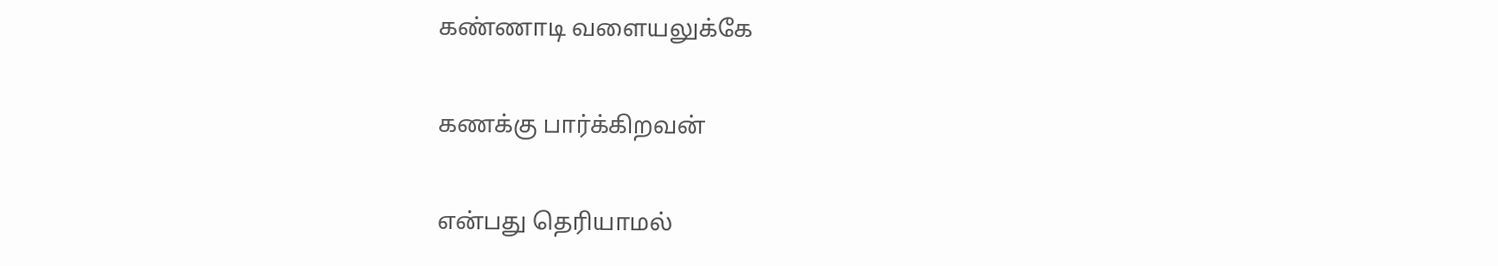கண்ணாடி வளையலுக்கே

கணக்கு பார்க்கிறவன்

என்பது தெரியாமல்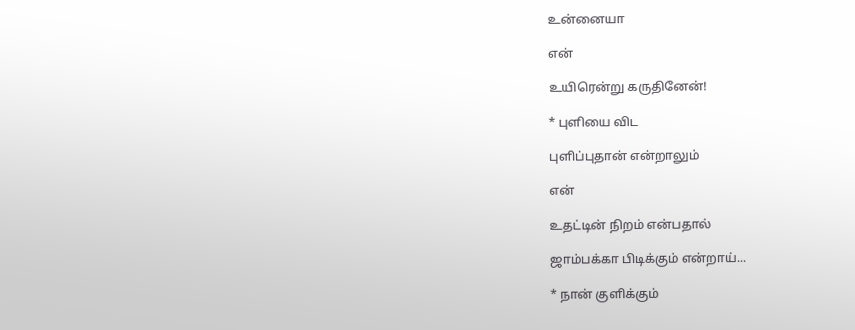உன்னையா

என்

உயிரென்று கருதினேன்!

* புளியை விட

புளிப்புதான் என்றாலும்

என்

உதட்டின் நிறம் என்பதால்

ஜாம்பக்கா பிடிக்கும் என்றாய்...

* நான் குளிக்கும்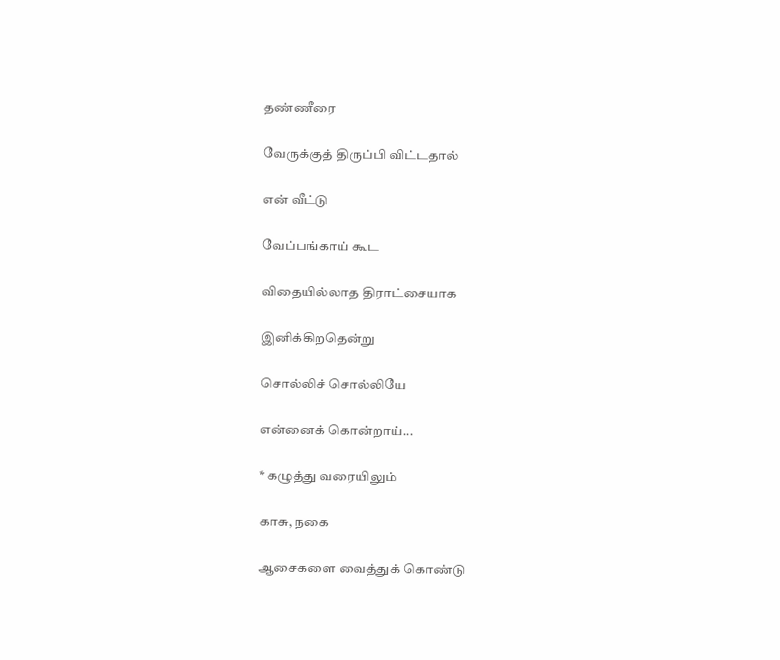தண்ணீரை

வேருக்குத் திருப்பி விட்டதால்

என் வீட்டு

வேப்பங்காய் கூட

விதையில்லாத திராட்சையாக

இனிக்கிறதென்று

சொல்லிச் சொல்லியே

என்னைக் கொன்றாய்...

* கழுத்து வரையிலும்

காசு, நகை

ஆசைகளை வைத்துக் கொண்டு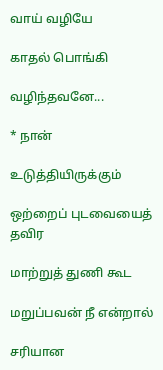வாய் வழியே

காதல் பொங்கி

வழிந்தவனே...

* நான்

உடுத்தியிருக்கும்

ஒற்றைப் புடவையைத் தவிர

மாற்றுத் துணி கூட

மறுப்பவன் நீ என்றால்

சரியான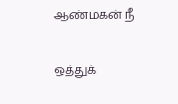ஆண்மகன் நீ

ஒத்துக்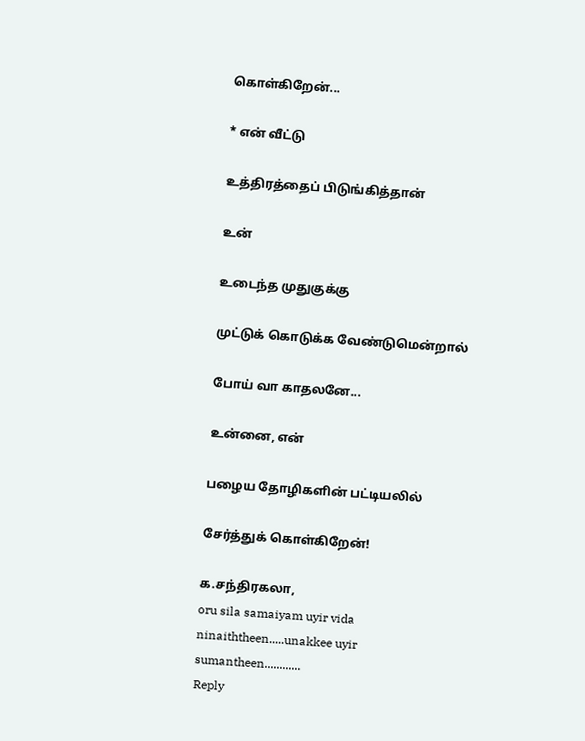கொள்கிறேன்...

* என் வீட்டு

உத்திரத்தைப் பிடுங்கித்தான்

உன்

உடைந்த முதுகுக்கு

முட்டுக் கொடுக்க வேண்டுமென்றால்

போய் வா காதலனே...

உன்னை, என்

பழைய தோழிகளின் பட்டியலில்

சேர்த்துக் கொள்கிறேன்!

க.சந்திரகலா,
oru sila samaiyam uyir vida ninaiththeen.....unakkee uyir sumantheen............
Reply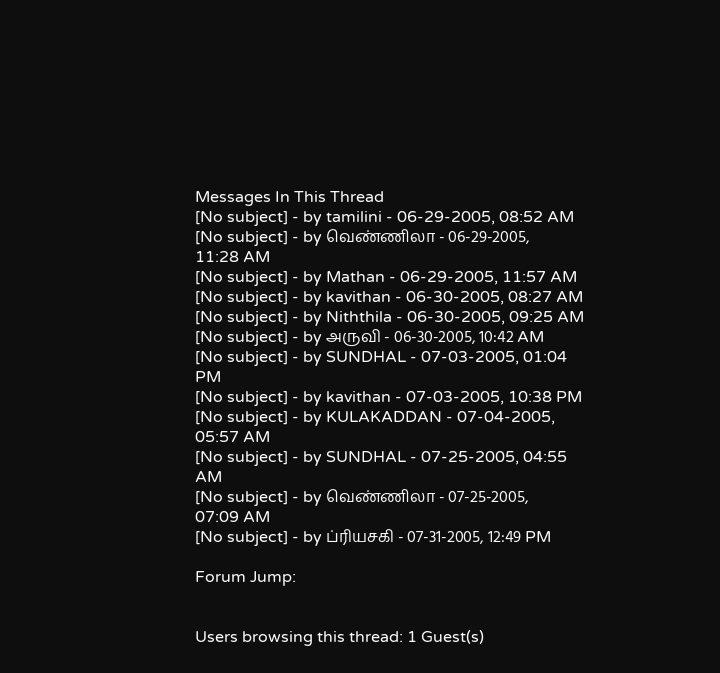Messages In This Thread
[No subject] - by tamilini - 06-29-2005, 08:52 AM
[No subject] - by வெண்ணிலா - 06-29-2005, 11:28 AM
[No subject] - by Mathan - 06-29-2005, 11:57 AM
[No subject] - by kavithan - 06-30-2005, 08:27 AM
[No subject] - by Niththila - 06-30-2005, 09:25 AM
[No subject] - by அருவி - 06-30-2005, 10:42 AM
[No subject] - by SUNDHAL - 07-03-2005, 01:04 PM
[No subject] - by kavithan - 07-03-2005, 10:38 PM
[No subject] - by KULAKADDAN - 07-04-2005, 05:57 AM
[No subject] - by SUNDHAL - 07-25-2005, 04:55 AM
[No subject] - by வெண்ணிலா - 07-25-2005, 07:09 AM
[No subject] - by ப்ரியசகி - 07-31-2005, 12:49 PM

Forum Jump:


Users browsing this thread: 1 Guest(s)